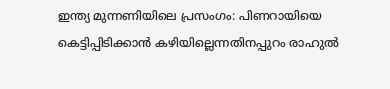ഇന്ത്യ മുന്നണിയിലെ പ്രസംഗം: പിണറായിയെ കെട്ടിപ്പിടിക്കാന്‍ കഴിയില്ലെന്നതിനപ്പുറം രാഹുല്‍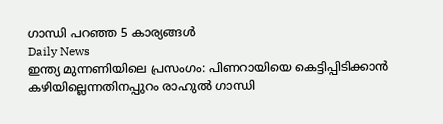ഗാന്ധി പറഞ്ഞ 5 കാര്യങ്ങള്‍
Daily News
ഇന്ത്യ മുന്നണിയിലെ പ്രസംഗം: പിണറായിയെ കെട്ടിപ്പിടിക്കാന്‍ കഴിയില്ലെന്നതിനപ്പുറം രാഹുല്‍ ഗാന്ധി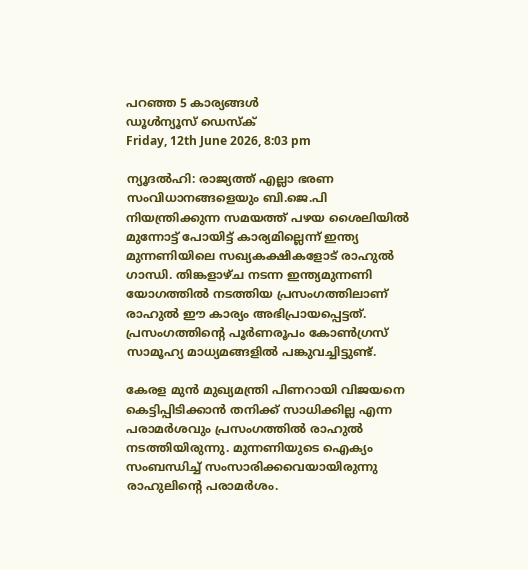പറഞ്ഞ 5 കാര്യങ്ങള്‍
ഡൂള്‍ന്യൂസ് ഡെസ്‌ക്
Friday, 12th June 2026, 8:03 pm

ന്യൂദല്‍ഹി: രാജ്യത്ത് എല്ലാ ഭരണ സംവിധാനങ്ങളെയും ബി.ജെ.പി നിയന്ത്രിക്കുന്ന സമയത്ത് പഴയ ശൈലിയില്‍ മുന്നോട്ട് പോയിട്ട് കാര്യമില്ലെന്ന് ഇന്ത്യ മുന്നണിയിലെ സഖ്യകക്ഷികളോട് രാഹുല്‍ ഗാന്ധി. തിങ്കളാഴ്ച നടന്ന ഇന്ത്യമുന്നണി യോഗത്തില്‍ നടത്തിയ പ്രസംഗത്തിലാണ് രാഹുല്‍ ഈ കാര്യം അഭിപ്രായപ്പെട്ടത്. പ്രസംഗത്തിന്റെ പൂര്‍ണരൂപം കോണ്‍ഗ്രസ് സാമൂഹ്യ മാധ്യമങ്ങളില്‍ പങ്കുവച്ചിട്ടുണ്ട്.

കേരള മുന്‍ മുഖ്യമന്ത്രി പിണറായി വിജയനെ കെട്ടിപ്പിടിക്കാന്‍ തനിക്ക് സാധിക്കില്ല എന്ന പരാമര്‍ശവും പ്രസംഗത്തില്‍ രാഹുല്‍ നടത്തിയിരുന്നു. മുന്നണിയുടെ ഐക്യം സംബന്ധിച്ച് സംസാരിക്കവെയായിരുന്നു രാഹുലിന്റെ പരാമര്‍ശം.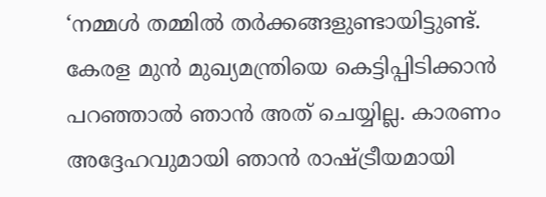‘നമ്മള്‍ തമ്മില്‍ തര്‍ക്കങ്ങളുണ്ടായിട്ടുണ്ട്. കേരള മുന്‍ മുഖ്യമന്ത്രിയെ കെട്ടിപ്പിടിക്കാന്‍ പറഞ്ഞാല്‍ ഞാന്‍ അത് ചെയ്യില്ല. കാരണം അദ്ദേഹവുമായി ഞാന്‍ രാഷ്ട്രീയമായി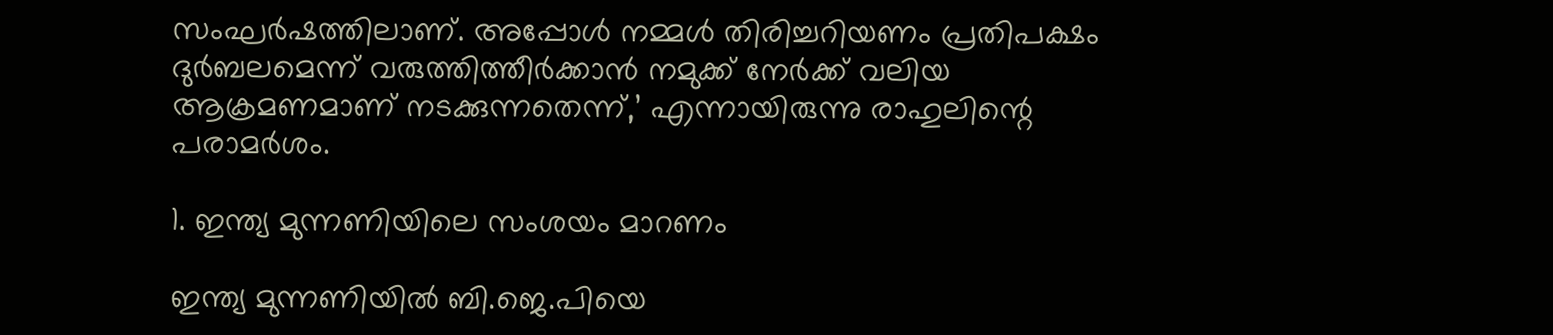സംഘര്‍ഷത്തിലാണ്. അപ്പോള്‍ നമ്മള്‍ തിരിച്ചറിയണം പ്രതിപക്ഷം ദുര്‍ബലമെന്ന് വരുത്തിത്തീര്‍ക്കാന്‍ നമുക്ക് നേര്‍ക്ക് വലിയ ആക്രമണമാണ് നടക്കുന്നതെന്ന്,’ എന്നായിരുന്നു രാഹുലിന്റെ പരാമര്‍ശം.

1. ഇന്ത്യ മുന്നണിയിലെ സംശയം മാറണം

ഇന്ത്യ മുന്നണിയില്‍ ബി.ജെ.പിയെ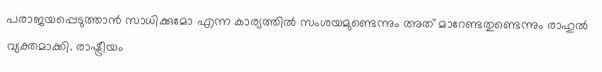പരാജയപ്പെടുത്താന്‍ സാധിക്കുമോ എന്ന കാര്യത്തില്‍ സംശയമുണ്ടെന്നും അത് മാറേണ്ടതുണ്ടെന്നും രാഹുല്‍ വ്യക്തമാക്കി. രാഷ്ട്രീയം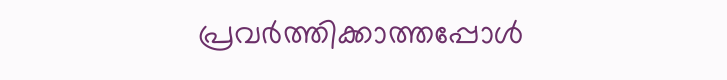പ്രവര്‍ത്തിക്കാത്തപ്പോള്‍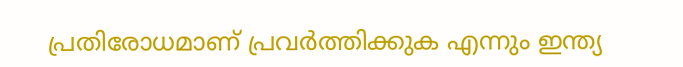പ്രതിരോധമാണ് പ്രവര്‍ത്തിക്കുക എന്നും ഇന്ത്യ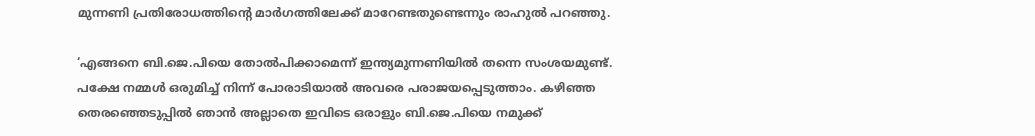മുന്നണി പ്രതിരോധത്തിന്റെ മാര്‍ഗത്തിലേക്ക് മാറേണ്ടതുണ്ടെന്നും രാഹുല്‍ പറഞ്ഞു.

‘എങ്ങനെ ബി.ജെ.പിയെ തോല്‍പിക്കാമെന്ന് ഇന്ത്യമുന്നണിയില്‍ തന്നെ സംശയമുണ്ട്. പക്ഷേ നമ്മള്‍ ഒരുമിച്ച് നിന്ന് പോരാടിയാല്‍ അവരെ പരാജയപ്പെടുത്താം. കഴിഞ്ഞ തെരഞ്ഞെടുപ്പില്‍ ഞാന്‍ അല്ലാതെ ഇവിടെ ഒരാളും ബി.ജെ.പിയെ നമുക്ക്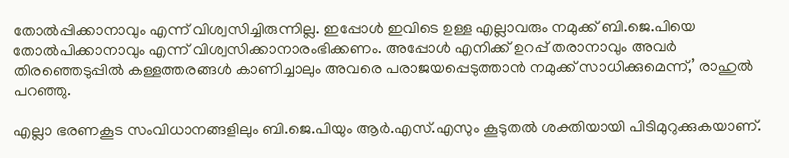തോല്‍പ്പിക്കാനാവും എന്ന് വിശ്വസിച്ചിരുന്നില്ല. ഇപ്പോള്‍ ഇവിടെ ഉള്ള എല്ലാവരും നമുക്ക് ബി.ജെ.പിയെ തോല്‍പിക്കാനാവും എന്ന് വിശ്വസിക്കാനാരംഭിക്കണം. അപ്പോള്‍ എനിക്ക് ഉറപ്പ് തരാനാവും അവര്‍ തിരഞ്ഞെടുപ്പില്‍ കള്ളത്തരങ്ങള്‍ കാണിച്ചാലും അവരെ പരാജയപ്പെടുത്താന്‍ നമുക്ക് സാധിക്കുമെന്ന്,’ രാഹുല്‍ പറഞ്ഞു.

എല്ലാ ഭരണകൂട സംവിധാനങ്ങളിലും ബി.ജെ.പിയും ആര്‍.എസ്.എസും കൂടുതല്‍ ശക്തിയായി പിടിമുറുക്കുകയാണ്.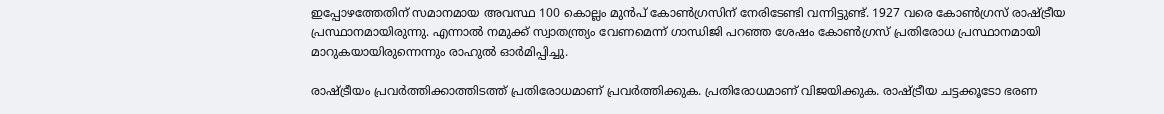ഇപ്പോഴത്തേതിന് സമാനമായ അവസ്ഥ 100 കൊല്ലം മുന്‍പ് കോണ്‍ഗ്രസിന് നേരിടേണ്ടി വന്നിട്ടുണ്ട്. 1927 വരെ കോണ്‍ഗ്രസ് രാഷ്ട്രീയ പ്രസ്ഥാനമായിരുന്നു. എന്നാല്‍ നമുക്ക് സ്വാതന്ത്ര്യം വേണമെന്ന് ഗാന്ധിജി പറഞ്ഞ ശേഷം കോണ്‍ഗ്രസ് പ്രതിരോധ പ്രസ്ഥാനമായി മാറുകയായിരുന്നെന്നും രാഹുല്‍ ഓര്‍മിപ്പിച്ചു.

രാഷ്ട്രീയം പ്രവര്‍ത്തിക്കാത്തിടത്ത് പ്രതിരോധമാണ് പ്രവര്‍ത്തിക്കുക. പ്രതിരോധമാണ് വിജയിക്കുക. രാഷ്ട്രീയ ചട്ടക്കൂടോ ഭരണ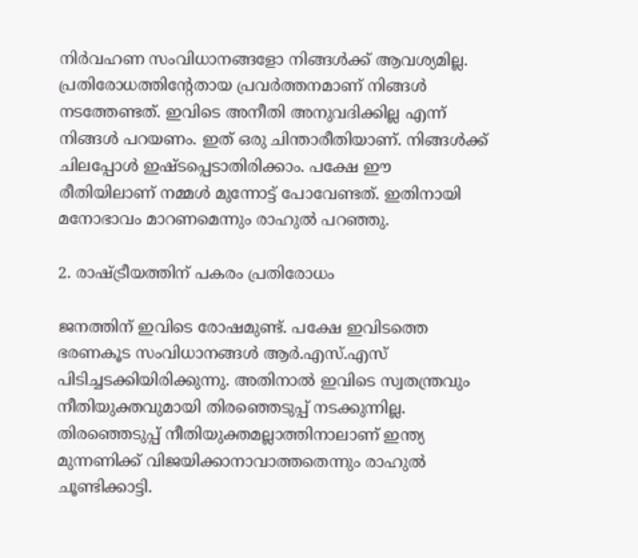നിര്‍വഹണ സംവിധാനങ്ങളോ നിങ്ങള്‍ക്ക് ആവശ്യമില്ല. പ്രതിരോധത്തിന്റേതായ പ്രവര്‍ത്തനമാണ് നിങ്ങള്‍ നടത്തേണ്ടത്. ഇവിടെ അനീതി അനുവദിക്കില്ല എന്ന് നിങ്ങള്‍ പറയണം. ഇത് ഒരു ചിന്താരീതിയാണ്. നിങ്ങള്‍ക്ക് ചിലപ്പോള്‍ ഇഷ്ടപ്പെടാതിരിക്കാം. പക്ഷേ ഈ രീതിയിലാണ് നമ്മള്‍ മുന്നോട്ട് പോവേണ്ടത്. ഇതിനായി മനോഭാവം മാറണമെന്നും രാഹുല്‍ പറഞ്ഞു.

2. രാഷ്ട്രീയത്തിന് പകരം പ്രതിരോധം

ജനത്തിന് ഇവിടെ രോഷമുണ്ട്. പക്ഷേ ഇവിടത്തെ ഭരണകൂട സംവിധാനങ്ങള്‍ ആര്‍.എസ്.എസ് പിടിച്ചടക്കിയിരിക്കുന്നു. അതിനാല്‍ ഇവിടെ സ്വതന്ത്രവും നീതിയുക്തവുമായി തിരഞ്ഞെടുപ്പ് നടക്കുന്നില്ല. തിരഞ്ഞെടുപ്പ് നീതിയുക്തമല്ലാത്തിനാലാണ് ഇന്ത്യ മുന്നണിക്ക് വിജയിക്കാനാവാത്തതെന്നും രാഹുല്‍ ചൂണ്ടിക്കാട്ടി.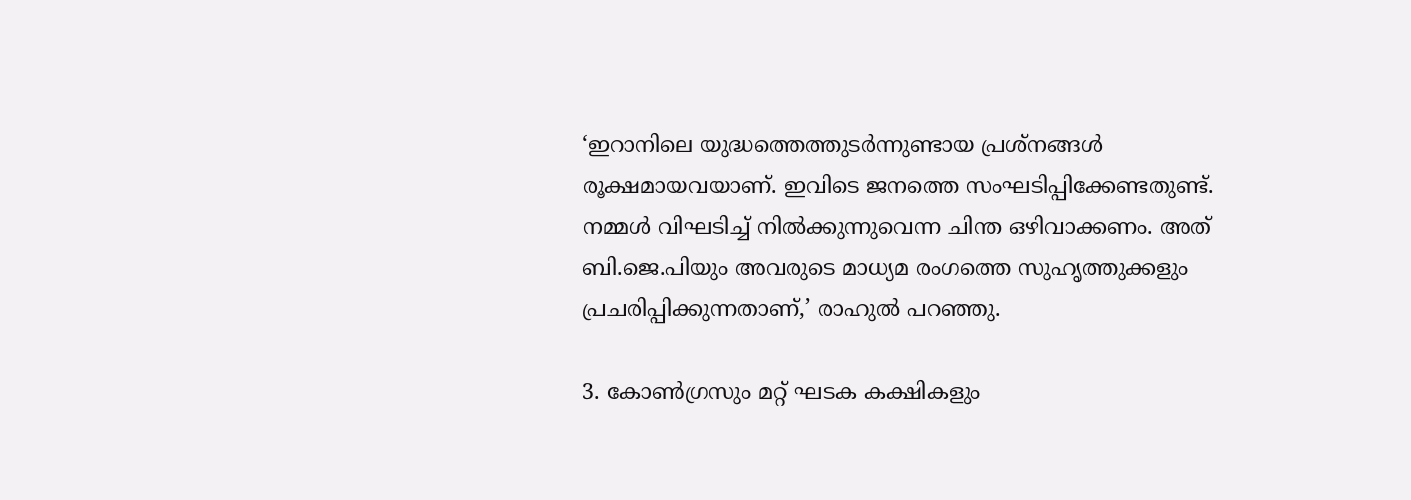‘ഇറാനിലെ യുദ്ധത്തെത്തുടര്‍ന്നുണ്ടായ പ്രശ്‌നങ്ങള്‍ രൂക്ഷമായവയാണ്. ഇവിടെ ജനത്തെ സംഘടിപ്പിക്കേണ്ടതുണ്ട്. നമ്മള്‍ വിഘടിച്ച് നില്‍ക്കുന്നുവെന്ന ചിന്ത ഒഴിവാക്കണം. അത് ബി.ജെ.പിയും അവരുടെ മാധ്യമ രംഗത്തെ സുഹൃത്തുക്കളും പ്രചരിപ്പിക്കുന്നതാണ്,’ രാഹുല്‍ പറഞ്ഞു.

3. കോണ്‍ഗ്രസും മറ്റ് ഘടക കക്ഷികളും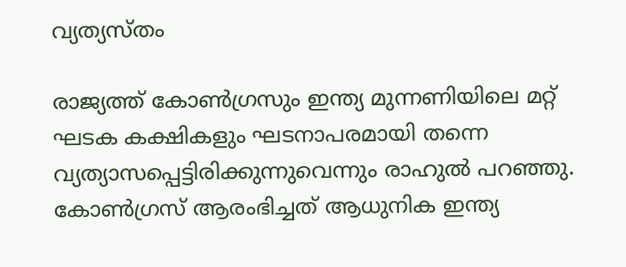വ്യത്യസ്തം

രാജ്യത്ത് കോണ്‍ഗ്രസും ഇന്ത്യ മുന്നണിയിലെ മറ്റ് ഘടക കക്ഷികളും ഘടനാപരമായി തന്നെ വ്യത്യാസപ്പെട്ടിരിക്കുന്നുവെന്നും രാഹുല്‍ പറഞ്ഞു. കോണ്‍ഗ്രസ് ആരംഭിച്ചത് ആധുനിക ഇന്ത്യ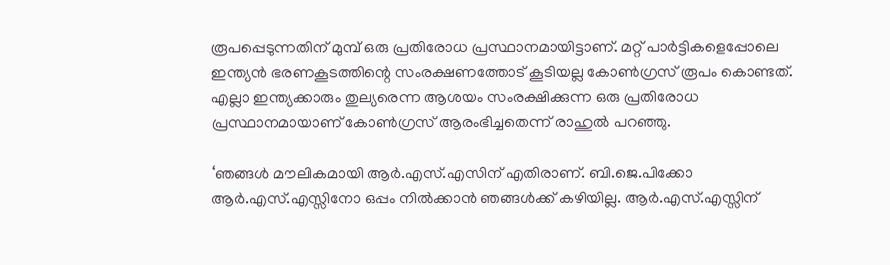രൂപപ്പെടുന്നതിന് മുമ്പ് ഒരു പ്രതിരോധ പ്രസ്ഥാനമായിട്ടാണ്. മറ്റ് പാര്‍ട്ടികളെപ്പോലെ ഇന്ത്യന്‍ ഭരണകൂടത്തിന്റെ സംരക്ഷണത്തോട് കൂടിയല്ല കോണ്‍ഗ്രസ് രൂപം കൊണ്ടത്. എല്ലാ ഇന്ത്യക്കാരും തുല്യരെന്ന ആശയം സംരക്ഷിക്കുന്ന ഒരു പ്രതിരോധ പ്രസ്ഥാനമായാണ് കോണ്‍ഗ്രസ് ആരംഭിച്ചതെന്ന് രാഹുല്‍ പറഞ്ഞു.

‘ഞങ്ങള്‍ മൗലികമായി ആര്‍.എസ്.എസിന് എതിരാണ്. ബി.ജെ.പിക്കോ ആര്‍.എസ്.എസ്സിനോ ഒപ്പം നില്‍ക്കാന്‍ ഞങ്ങള്‍ക്ക് കഴിയില്ല. ആര്‍.എസ്.എസ്സിന്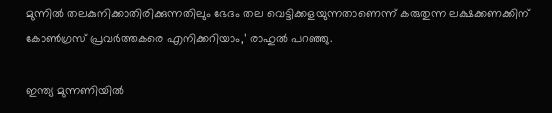മുന്നില്‍ തലകുനിക്കാതിരിക്കുന്നതിലും ഭേദം തല വെട്ടിക്കളയുന്നതാണെന്ന് കരുതുന്ന ലക്ഷക്കണക്കിന് കോണ്‍ഗ്രസ് പ്രവര്‍ത്തകരെ എനിക്കറിയാം,’ രാഹുല്‍ പറഞ്ഞു.

ഇന്ത്യ മുന്നണിയില്‍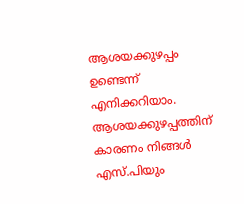ആശയക്കുഴപ്പം ഉണ്ടെന്ന് എനിക്കറിയാം. ആശയക്കുഴപ്പത്തിന് കാരണം നിങ്ങള്‍ എസ്.പിയും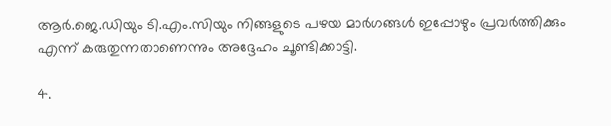ആര്‍.ജെ.ഡിയും ടി.എം.സിയും നിങ്ങളുടെ പഴയ മാര്‍ഗങ്ങള്‍ ഇപ്പോഴും പ്രവര്‍ത്തിക്കും എന്ന് കരുതുന്നതാണെന്നും അദ്ദേഹം ചൂണ്ടിക്കാട്ടി.

4.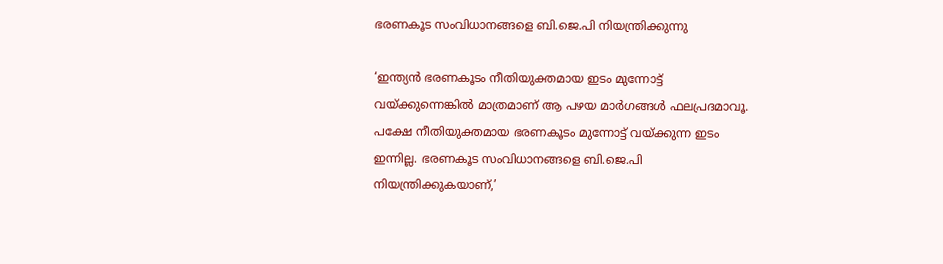ഭരണകൂട സംവിധാനങ്ങളെ ബി.ജെ.പി നിയന്ത്രിക്കുന്നു

‘ഇന്ത്യന്‍ ഭരണകൂടം നീതിയുക്തമായ ഇടം മുന്നോട്ട് വയ്ക്കുന്നെങ്കില്‍ മാത്രമാണ് ആ പഴയ മാര്‍ഗങ്ങള്‍ ഫലപ്രദമാവൂ. പക്ഷേ നീതിയുക്തമായ ഭരണകൂടം മുന്നോട്ട് വയ്ക്കുന്ന ഇടം ഇന്നില്ല. ഭരണകൂട സംവിധാനങ്ങളെ ബി.ജെ.പി നിയന്ത്രിക്കുകയാണ്,’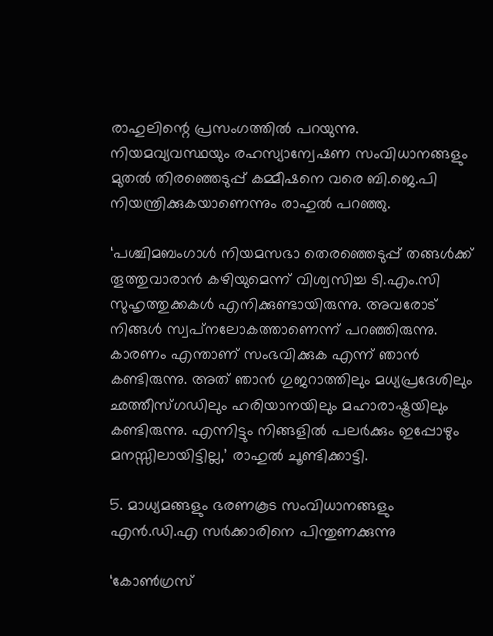രാഹുലിന്റെ പ്രസംഗത്തില്‍ പറയുന്നു. നിയമവ്യവസ്ഥയും രഹസ്യാന്വേഷണ സംവിധാനങ്ങളും മുതല്‍ തിരഞ്ഞെടുപ്പ് കമ്മീഷനെ വരെ ബി.ജെ.പി നിയന്ത്രിക്കുകയാണെന്നും രാഹുല്‍ പറഞ്ഞു.

‘പശ്ചിമബംഗാള്‍ നിയമസഭാ തെരഞ്ഞെടുപ്പ് തങ്ങള്‍ക്ക് തൂത്തുവാരാന്‍ കഴിയുമെന്ന് വിശ്വസിച്ച ടി.എം.സി സുഹൃത്തുക്കകള്‍ എനിക്കുണ്ടായിരുന്നു. അവരോട് നിങ്ങള്‍ സ്വപ്‌നലോകത്താണെന്ന് പറഞ്ഞിരുന്നു. കാരണം എന്താണ് സംഭവിക്കുക എന്ന് ഞാന്‍ കണ്ടിരുന്നു. അത് ഞാന്‍ ഗുജറാത്തിലും മധ്യപ്രദേശിലും ഛത്തീസ്ഗഡിലും ഹരിയാനയിലും മഹാരാഷ്ട്രയിലും കണ്ടിരുന്നു. എന്നിട്ടും നിങ്ങളില്‍ പലര്‍ക്കും ഇപ്പോഴും മനസ്സിലായിട്ടില്ല,’ രാഹുല്‍ ചൂണ്ടിക്കാട്ടി.

5. മാധ്യമങ്ങളും ഭരണകൂട സംവിധാനങ്ങളും എന്‍.ഡി.എ സര്‍ക്കാരിനെ പിന്തുണക്കുന്നു

‘കോണ്‍ഗ്രസ്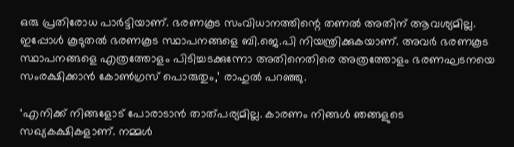ഒരു പ്രതിരോധ പാര്‍ട്ടിയാണ്. ഭരണകൂട സംവിധാനത്തിന്റെ തണല്‍ അതിന് ആവശ്യമില്ല. ഇപ്പോള്‍ കൂടുതല്‍ ഭരണകൂട സ്ഥാപനങ്ങളെ ബി.ജെ.പി നിയന്ത്രിക്കുകയാണ്. അവര്‍ ഭരണകൂട സ്ഥാപനങ്ങളെ എത്രത്തോളം പിടിച്ചടക്കുന്നോ അതിനെതിരെ അത്രത്തോളം ഭരണഘടനയെ സംരക്ഷിക്കാന്‍ കോണ്‍ഗ്രസ് പൊരുതും,’ രാഹുല്‍ പറഞ്ഞു.

‘എനിക്ക് നിങ്ങളോട് പോരാടാന്‍ താത്പര്യമില്ല. കാരണം നിങ്ങള്‍ ഞങ്ങളുടെ സഖ്യകക്ഷികളാണ്. നമ്മള്‍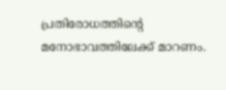പ്രതിരോധത്തിന്റെ മനോഭാവത്തിലേക്ക് മാറണം.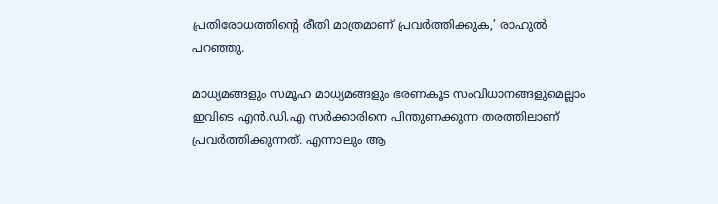പ്രതിരോധത്തിന്റെ രീതി മാത്രമാണ് പ്രവര്‍ത്തിക്കുക,’ രാഹുല്‍ പറഞ്ഞു.

മാധ്യമങ്ങളും സമൂഹ മാധ്യമങ്ങളും ഭരണകൂട സംവിധാനങ്ങളുമെല്ലാം ഇവിടെ എന്‍.ഡി.എ സര്‍ക്കാരിനെ പിന്തുണക്കുന്ന തരത്തിലാണ് പ്രവര്‍ത്തിക്കുന്നത്. എന്നാലും ആ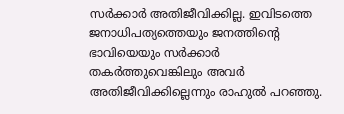സര്‍ക്കാര്‍ അതിജീവിക്കില്ല. ഇവിടത്തെ ജനാധിപത്യത്തെയും ജനത്തിന്റെ ഭാവിയെയും സര്‍ക്കാര്‍ തകര്‍ത്തുവെങ്കിലും അവര്‍ അതിജീവിക്കില്ലെന്നും രാഹുല്‍ പറഞ്ഞു.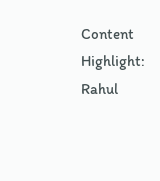Content Highlight: Rahul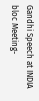Gandhi Speech at INDIA bloc Meeting-